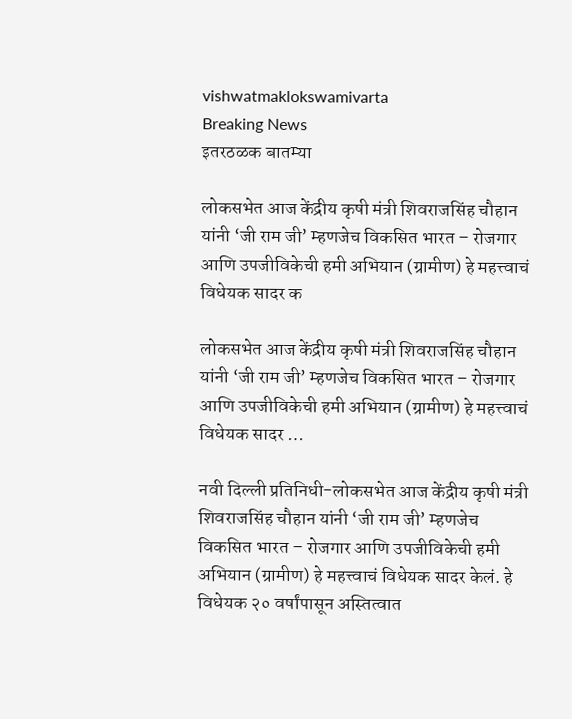vishwatmaklokswamivarta
Breaking News
इतरठळक बातम्या

लोकसभेत आज केंद्रीय कृषी मंत्री शिवराजसिंह चौहान यांनी ‘जी राम जी’ म्हणजेच विकसित भारत – रोजगार आणि उपजीविकेची हमी अभियान (ग्रामीण) हे महत्त्वाचं विधेयक सादर क

लोकसभेत आज केंद्रीय कृषी मंत्री शिवराजसिंह चौहान यांनी ‘जी राम जी’ म्हणजेच विकसित भारत – रोजगार आणि उपजीविकेची हमी अभियान (ग्रामीण) हे महत्त्वाचं विधेयक सादर …

नवी दिल्ली प्रतिनिधी-लोकसभेत आज केंद्रीय कृषी मंत्री शिवराजसिंह चौहान यांनी ‘जी राम जी’ म्हणजेच विकसित भारत – रोजगार आणि उपजीविकेची हमी अभियान (ग्रामीण) हे महत्त्वाचं विधेयक सादर केलं. हे विधेयक २० वर्षांपासून अस्तित्वात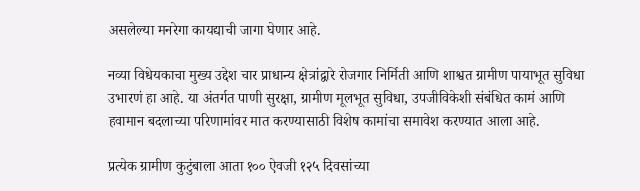असलेल्या मनरेगा कायद्याची जागा घेणार आहे.

नव्या विधेयकाचा मुख्य उद्देश चार प्राधान्य क्षेत्रांद्वारे रोजगार निर्मिती आणि शाश्वत ग्रामीण पायाभूत सुविधा उभारणं हा आहे. या अंतर्गत पाणी सुरक्षा, ग्रामीण मूलभूत सुविधा, उपजीविकेशी संबंधित कामं आणि हवामान बदलाच्या परिणामांवर मात करण्यासाठी विशेष कामांचा समावेश करण्यात आला आहे.

प्रत्येक ग्रामीण कुटुंबाला आता १०० ऐवजी १२५ दिवसांच्या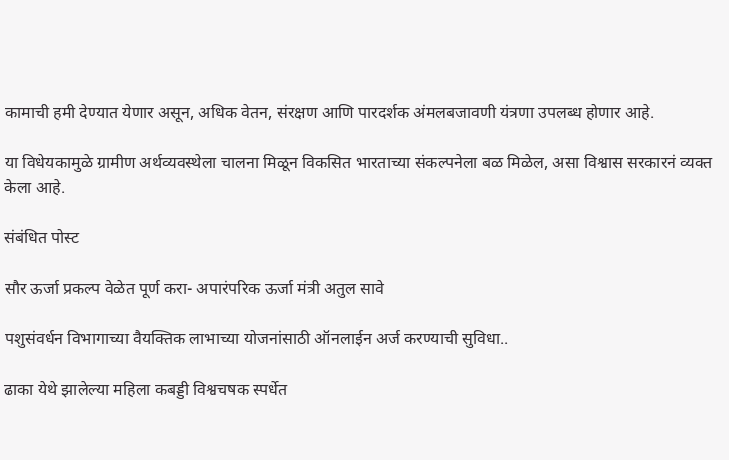कामाची हमी देण्यात येणार असून, अधिक वेतन, संरक्षण आणि पारदर्शक अंमलबजावणी यंत्रणा उपलब्ध होणार आहे.

या विधेयकामुळे ग्रामीण अर्थव्यवस्थेला चालना मिळून विकसित भारताच्या संकल्पनेला बळ मिळेल, असा विश्वास सरकारनं व्यक्त केला आहे.

संबंधित पोस्ट

सौर ऊर्जा प्रकल्प वेळेत पूर्ण करा- अपारंपरिक ऊर्जा मंत्री अतुल सावे

पशुसंवर्धन विभागाच्या वैयक्तिक लाभाच्या योजनांसाठी ऑनलाईन अर्ज करण्याची सुविधा..

ढाका येथे झालेल्या महिला कबड्डी विश्वचषक स्पर्धेत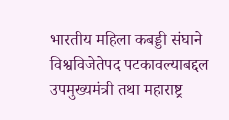भारतीय महिला कबड्डी संघाने विश्वविजेतेपद पटकावल्याबद्दल उपमुख्यमंत्री तथा महाराष्ट्र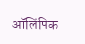ऑलिंपिक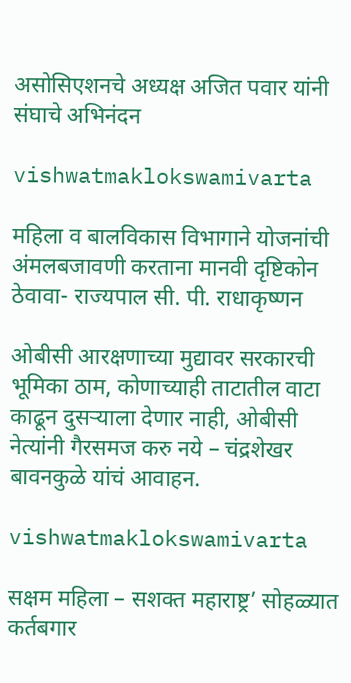असोसिएशनचे अध्यक्ष अजित पवार यांनी संघाचे अभिनंदन

vishwatmaklokswamivarta

महिला व बालविकास विभागाने योजनांची अंमलबजावणी करताना मानवी दृष्टिकोन ठेवावा- राज्यपाल सी. पी. राधाकृष्णन

ओबीसी आरक्षणाच्या मुद्यावर सरकारची भूमिका ठाम, कोणाच्याही ताटातील वाटा काढून दुसऱ्याला देणार नाही, ओबीसी नेत्यांनी गैरसमज करु नये – चंद्रशेखर बावनकुळे यांचं आवाहन.

vishwatmaklokswamivarta

सक्षम महिला – सशक्त महाराष्ट्र’ सोहळ्यात कर्तबगार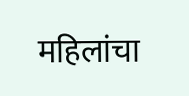महिलांचा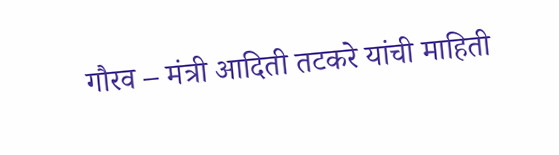गौरव – मंत्री आदिती तटकरे यांची माहिती